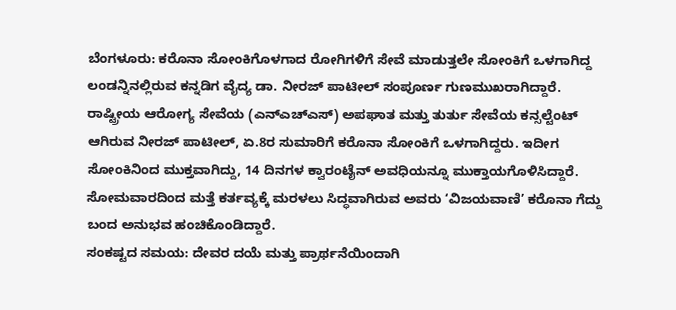ಬೆಂಗಳೂರು: ಕರೊನಾ ಸೋಂಕಿಗೊಳಗಾದ ರೋಗಿಗಳಿಗೆ ಸೇವೆ ಮಾಡುತ್ತಲೇ ಸೋಂಕಿಗೆ ಒಳಗಾಗಿದ್ದ ಲಂಡನ್ನಿನಲ್ಲಿರುವ ಕನ್ನಡಿಗ ವೈದ್ಯ ಡಾ. ನೀರಜ್ ಪಾಟೀಲ್ ಸಂಪೂರ್ಣ ಗುಣಮುಖರಾಗಿದ್ದಾರೆ.
ರಾಷ್ಟ್ರೀಯ ಆರೋಗ್ಯ ಸೇವೆಯ (ಎನ್ಎಚ್ಎಸ್) ಅಪಘಾತ ಮತ್ತು ತುರ್ತು ಸೇವೆಯ ಕನ್ಸಲ್ಟೆಂಟ್ ಆಗಿರುವ ನೀರಜ್ ಪಾಟೀಲ್, ಏ.8ರ ಸುಮಾರಿಗೆ ಕರೊನಾ ಸೋಂಕಿಗೆ ಒಳಗಾಗಿದ್ದರು. ಇದೀಗ ಸೋಂಕಿನಿಂದ ಮುಕ್ತವಾಗಿದ್ದು, 14 ದಿನಗಳ ಕ್ವಾರಂಟೈನ್ ಅವಧಿಯನ್ನೂ ಮುಕ್ತಾಯಗೊಳಿಸಿದ್ದಾರೆ. ಸೋಮವಾರದಿಂದ ಮತ್ತೆ ಕರ್ತವ್ಯಕ್ಕೆ ಮರಳಲು ಸಿದ್ಧವಾಗಿರುವ ಅವರು ‘ವಿಜಯವಾಣಿ’ ಕರೊನಾ ಗೆದ್ದು ಬಂದ ಅನುಭವ ಹಂಚಿಕೊಂಡಿದ್ದಾರೆ.
ಸಂಕಷ್ಟದ ಸಮಯ: ದೇವರ ದಯೆ ಮತ್ತು ಪ್ರಾರ್ಥನೆಯಿಂದಾಗಿ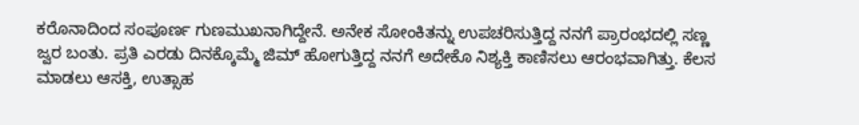ಕರೊನಾದಿಂದ ಸಂಪೂರ್ಣ ಗುಣಮುಖನಾಗಿದ್ದೇನೆ. ಅನೇಕ ಸೋಂಕಿತನ್ನು ಉಪಚರಿಸುತ್ತಿದ್ದ ನನಗೆ ಪ್ರಾರಂಭದಲ್ಲಿ ಸಣ್ಣ ಜ್ವರ ಬಂತು. ಪ್ರತಿ ಎರಡು ದಿನಕ್ಕೊಮ್ಮೆ ಜಿಮ್ ಹೋಗುತ್ತಿದ್ದ ನನಗೆ ಅದೇಕೊ ನಿಶ್ಯಕ್ತಿ ಕಾಣಿಸಲು ಆರಂಭವಾಗಿತ್ತು. ಕೆಲಸ ಮಾಡಲು ಆಸಕ್ತಿ, ಉತ್ಸಾಹ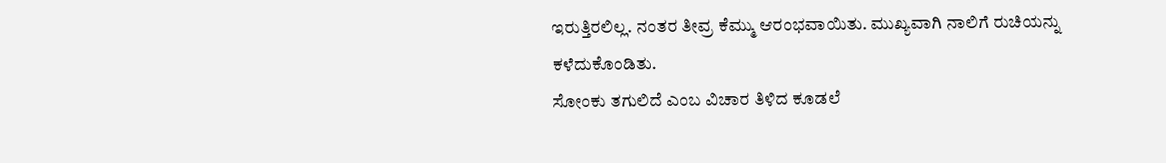ಇರುತ್ತಿರಲಿಲ್ಲ. ನಂತರ ತೀವ್ರ ಕೆಮ್ಮು ಆರಂಭವಾಯಿತು. ಮುಖ್ಯವಾಗಿ ನಾಲಿಗೆ ರುಚಿಯನ್ನು ಕಳೆದುಕೊಂಡಿತು.
ಸೋಂಕು ತಗುಲಿದೆ ಎಂಬ ವಿಚಾರ ತಿಳಿದ ಕೂಡಲೆ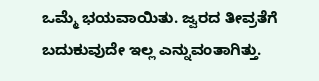ಒಮ್ಮೆ ಭಯವಾಯಿತು. ಜ್ವರದ ತೀವ್ರತೆಗೆ ಬದುಕುವುದೇ ಇಲ್ಲ ಎನ್ನುವಂತಾಗಿತ್ತು.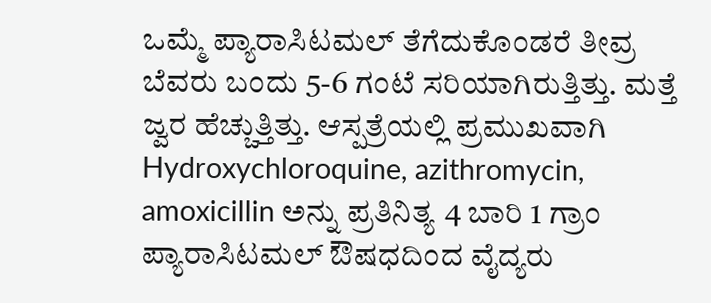ಒಮ್ಮೆ ಪ್ಯಾರಾಸಿಟಮಲ್ ತೆಗೆದುಕೊಂಡರೆ ತೀವ್ರ ಬೆವರು ಬಂದು 5-6 ಗಂಟೆ ಸರಿಯಾಗಿರುತ್ತಿತ್ತು. ಮತ್ತೆ ಜ್ವರ ಹೆಚ್ಚುತ್ತಿತ್ತು. ಆಸ್ಪತ್ರೆಯಲ್ಲಿ ಪ್ರಮುಖವಾಗಿ Hydroxychloroquine, azithromycin, amoxicillin ಅನ್ನು ಪ್ರತಿನಿತ್ಯ 4 ಬಾರಿ 1 ಗ್ರಾಂ ಪ್ಯಾರಾಸಿಟಮಲ್ ಔಷಧದಿಂದ ವೈದ್ಯರು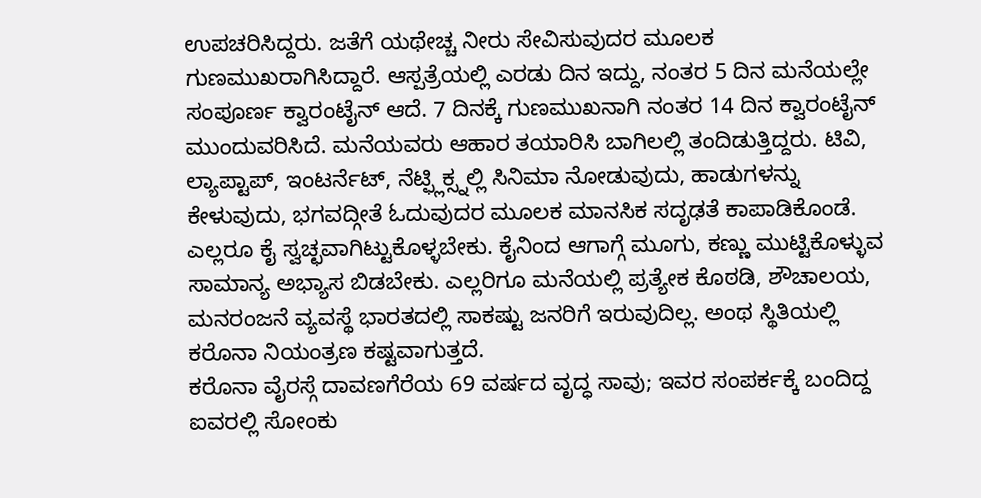ಉಪಚರಿಸಿದ್ದರು. ಜತೆಗೆ ಯಥೇಚ್ಚ ನೀರು ಸೇವಿಸುವುದರ ಮೂಲಕ ಗುಣಮುಖರಾಗಿಸಿದ್ದಾರೆ. ಆಸ್ಪತ್ರೆಯಲ್ಲಿ ಎರಡು ದಿನ ಇದ್ದು, ನಂತರ 5 ದಿನ ಮನೆಯಲ್ಲೇ ಸಂಪೂರ್ಣ ಕ್ವಾರಂಟೈನ್ ಆದೆ. 7 ದಿನಕ್ಕೆ ಗುಣಮುಖನಾಗಿ ನಂತರ 14 ದಿನ ಕ್ವಾರಂಟೈನ್ ಮುಂದುವರಿಸಿದೆ. ಮನೆಯವರು ಆಹಾರ ತಯಾರಿಸಿ ಬಾಗಿಲಲ್ಲಿ ತಂದಿಡುತ್ತಿದ್ದರು. ಟಿವಿ, ಲ್ಯಾಪ್ಟಾಪ್, ಇಂಟರ್ನೆಟ್, ನೆಟ್ಫ್ಲಿಕ್ಸ್ನಲ್ಲಿ ಸಿನಿಮಾ ನೋಡುವುದು, ಹಾಡುಗಳನ್ನು ಕೇಳುವುದು, ಭಗವದ್ಗೀತೆ ಓದುವುದರ ಮೂಲಕ ಮಾನಸಿಕ ಸದೃಢತೆ ಕಾಪಾಡಿಕೊಂಡೆ. ಎಲ್ಲರೂ ಕೈ ಸ್ವಚ್ಛವಾಗಿಟ್ಟುಕೊಳ್ಳಬೇಕು. ಕೈನಿಂದ ಆಗಾಗ್ಗೆ ಮೂಗು, ಕಣ್ಣು ಮುಟ್ಟಿಕೊಳ್ಳುವ ಸಾಮಾನ್ಯ ಅಭ್ಯಾಸ ಬಿಡಬೇಕು. ಎಲ್ಲರಿಗೂ ಮನೆಯಲ್ಲಿ ಪ್ರತ್ಯೇಕ ಕೊಠಡಿ, ಶೌಚಾಲಯ, ಮನರಂಜನೆ ವ್ಯವಸ್ಥೆ ಭಾರತದಲ್ಲಿ ಸಾಕಷ್ಟು ಜನರಿಗೆ ಇರುವುದಿಲ್ಲ. ಅಂಥ ಸ್ಥಿತಿಯಲ್ಲಿ ಕರೊನಾ ನಿಯಂತ್ರಣ ಕಷ್ಟವಾಗುತ್ತದೆ.
ಕರೊನಾ ವೈರಸ್ಗೆ ದಾವಣಗೆರೆಯ 69 ವರ್ಷದ ವೃದ್ಧ ಸಾವು; ಇವರ ಸಂಪರ್ಕಕ್ಕೆ ಬಂದಿದ್ದ ಐವರಲ್ಲಿ ಸೋಂಕು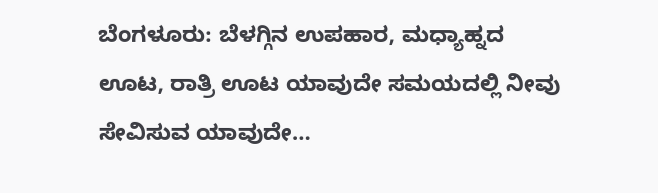ಬೆಂಗಳೂರು: ಬೆಳಗ್ಗಿನ ಉಪಹಾರ, ಮಧ್ಯಾಹ್ನದ ಊಟ, ರಾತ್ರಿ ಊಟ ಯಾವುದೇ ಸಮಯದಲ್ಲಿ ನೀವು ಸೇವಿಸುವ ಯಾವುದೇ…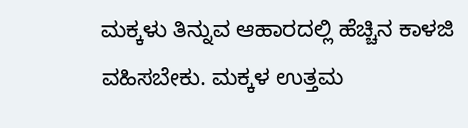ಮಕ್ಕಳು ತಿನ್ನುವ ಆಹಾರದಲ್ಲಿ ಹೆಚ್ಚಿನ ಕಾಳಜಿ ವಹಿಸಬೇಕು. ಮಕ್ಕಳ ಉತ್ತಮ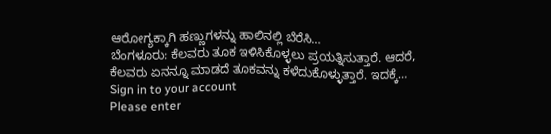ಆರೋಗ್ಯಕ್ಕಾಗಿ ಹಣ್ಣುಗಳನ್ನು ಹಾಲಿನಲ್ಲಿ ಬೆರೆಸಿ…
ಬೆಂಗಳೂರು: ಕೆಲವರು ತೂಕ ಇಳಿಸಿಕೊಳ್ಳಲು ಪ್ರಯತ್ನಿಸುತ್ತಾರೆ. ಆದರೆ, ಕೆಲವರು ಏನನ್ನೂ ಮಾಡದೆ ತೂಕವನ್ನು ಕಳೆದುಕೊಳ್ಳುತ್ತಾರೆ. ಇದಕ್ಕೆ…
Sign in to your account
Please enter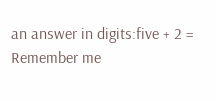an answer in digits:five + 2 =
Remember me